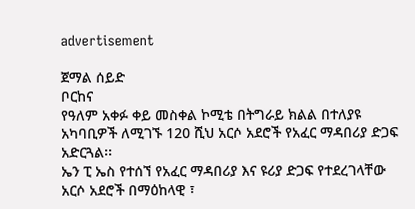advertisement

ጀማል ሰይድ
ቦርከና
የዓለም አቀፉ ቀይ መስቀል ኮሚቴ በትግራይ ክልል በተለያዩ አካባቢዎች ለሚገኙ 120 ሺህ አርሶ አደሮች የአፈር ማዳበሪያ ድጋፍ አድርጓል፡፡
ኤን ፒ ኤስ የተሰኘ የአፈር ማዳበሪያ እና ዩሪያ ድጋፍ የተደረገላቸው አርሶ አደሮች በማዕከላዊ ፣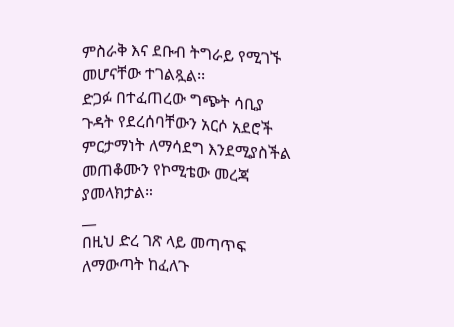ምስራቅ እና ደቡብ ትግራይ የሚገኙ መሆናቸው ተገልጿል፡፡
ድጋፉ በተፈጠረው ግጭት ሳቢያ ጉዳት የደረሰባቸውን አርሶ አደሮች ምርታማነት ለማሳደግ እንደሚያስችል መጠቆሙን የኮሚቴው መረጃ ያመላክታል።
__
በዚህ ድረ ገጽ ላይ መጣጥፍ ለማውጣት ከፈለጉ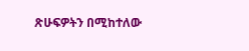ጽሁፍዎትን በሚከተለው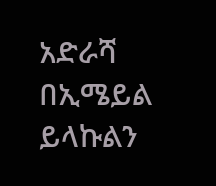አድራሻ በኢሜይል ይላኩልን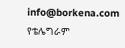info@borkena.com
የቴሌግራም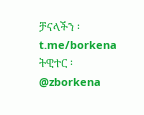ቻናላችን ፡ t.me/borkena
ትዊተር ፡ @zborkena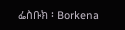ፌስቡክ ፡ Borkena